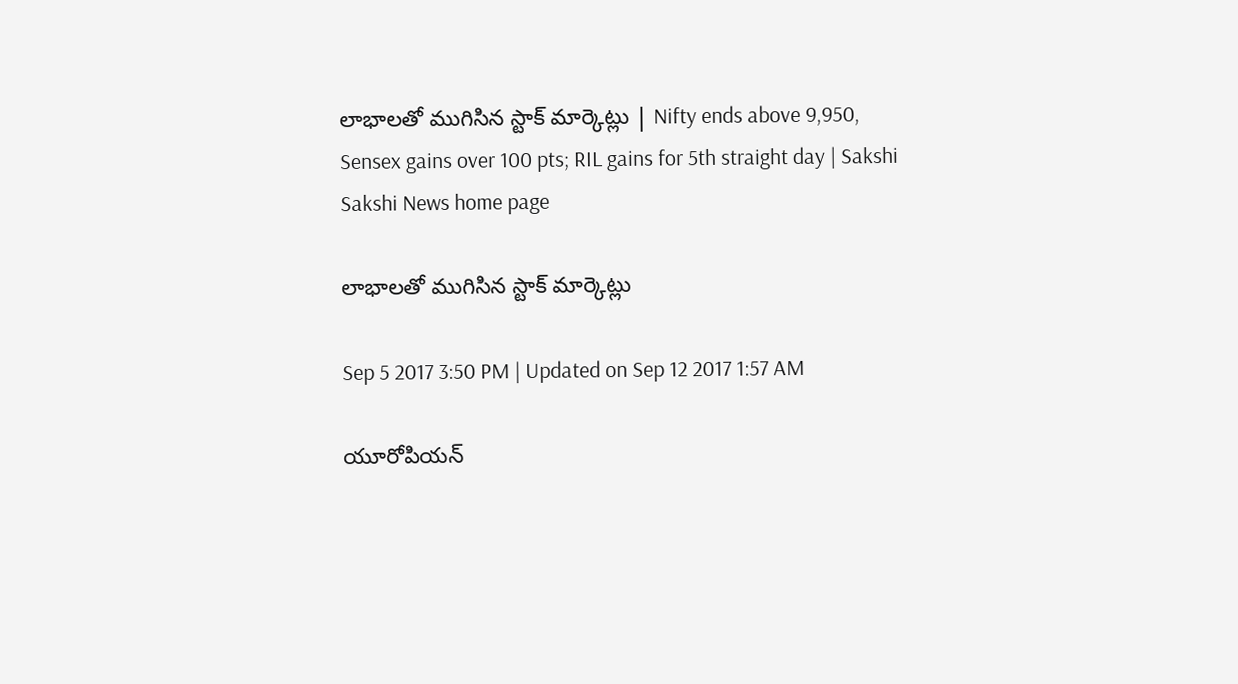లాభాలతో ముగిసిన స్టాక్‌ మార్కెట్లు | Nifty ends above 9,950, Sensex gains over 100 pts; RIL gains for 5th straight day | Sakshi
Sakshi News home page

లాభాలతో ముగిసిన స్టాక్‌ మార్కెట్లు

Sep 5 2017 3:50 PM | Updated on Sep 12 2017 1:57 AM

యూరోపియన్‌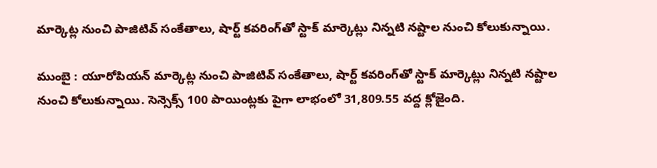మార్కెట్ల నుంచి పాజిటివ్‌ సంకేతాలు, షార్ట్‌ కవరింగ్‌తో స్టాక్‌ మార్కెట్లు నిన్నటి నష్టాల నుంచి కోలుకున్నాయి.

ముంబై : యూరోపియన్‌ మార్కెట్ల నుంచి పాజిటివ్‌ సంకేతాలు, షార్ట్‌ కవరింగ్‌తో స్టాక్‌ మార్కెట్లు నిన్నటి నష్టాల నుంచి కోలుకున్నాయి. సెన్సెక్స్‌ 100 పాయింట్లకు పైగా లాభంలో 31,809.55 వద్ద క్లోజైంది.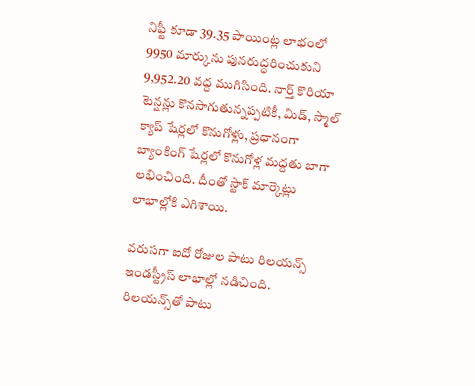నిఫ్టీ కూడా 39.35 పాయింట్ల లాభంలో 9950 మార్కును పునరుద్ధరించుకుని 9,952.20 వద్ద ముగిసింది. నార్త్‌ కొరియా టెన్షన్లు కొనసాగుతున్నప్పటికీ, మిడ్‌, స్మాల్‌ క్యాప్‌ షేర్లలో కొనుగోళ్లు, ప్రధానంగా బ్యాంకింగ్‌ షేర్లలో కొనుగోళ్ల మద్దతు బాగా లభించింది. దీంతో స్టాక్‌ మార్కెట్లు లాభాల్లోకి ఎగిశాయి.

వరుసగా ఐదో రోజుల పాటు రిలయన్స్‌ ఇండస్ట్రీస్‌ లాభాల్లో నడిచింది. రిలయన్స్‌తో పాటు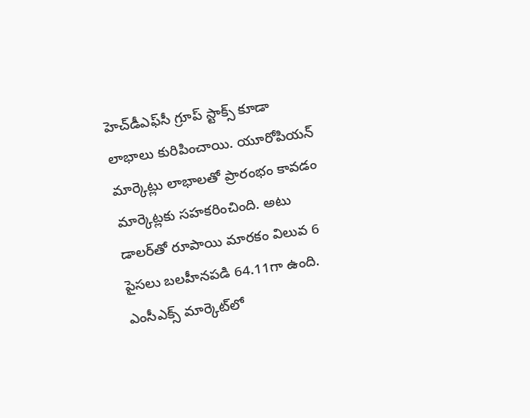హెచ్‌డీఎఫ్‌సీ గ్రూప్‌ స్టాక్స్‌ కూడా లాభాలు కురిపించాయి. యూరోపియన్‌ మార్కెట్లు లాభాలతో ప్రారంభం కావడం మార్కెట్లకు సహకరించింది. అటు డాలర్‌తో రూపాయి మారకం విలువ 6 పైసలు బలహీనపడి 64.11గా ఉంది. ఎంసీఎక్స్‌ మార్కెట్‌లో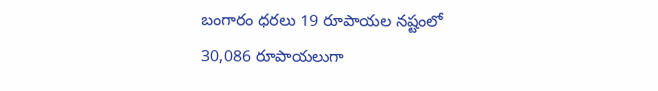బంగారం ధరలు 19 రూపాయల నష్టంలో 30,086 రూపాయలుగా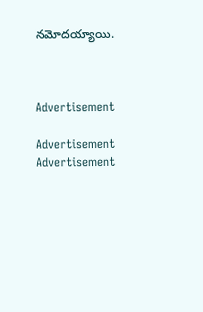నమోదయ్యాయి.



Advertisement

Advertisement
Advertisement